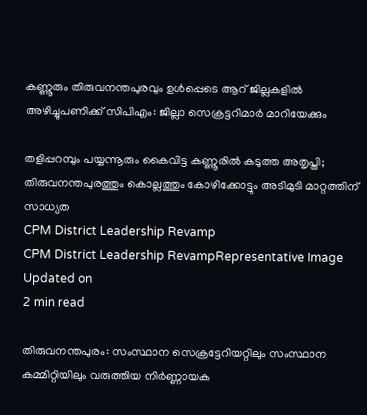കണ്ണൂരും തിരുവനന്തപുരവും ഉൾപ്പെടെ ആറ് ജില്ലകളിൽ അഴിച്ചുപണിക്ക് സിപിഎം: ജില്ലാ സെക്രട്ടറിമാർ മാറിയേക്കും

തളിപ്പറമ്പും പയ്യന്നൂരും കൈവിട്ട കണ്ണൂരിൽ കടുത്ത അതൃപ്തി; തിരുവനന്തപുരത്തും കൊല്ലത്തും കോഴിക്കോട്ടും അടിമുടി മാറ്റത്തിന് സാധ്യത
CPM District Leadership Revamp
CPM District Leadership RevampRepresentative Image
Updated on
2 min read

തിരുവനന്തപുരം: സംസ്ഥാന സെക്രട്ടേറിയറ്റിലും സംസ്ഥാന കമ്മിറ്റിയിലും വരുത്തിയ നിർണ്ണായക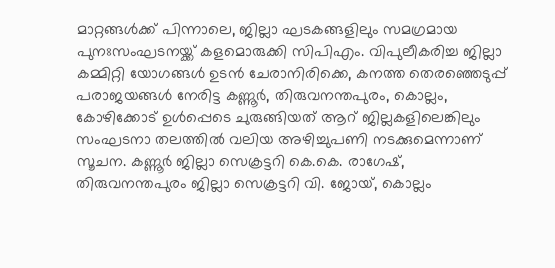മാറ്റങ്ങൾക്ക് പിന്നാലെ, ജില്ലാ ഘടകങ്ങളിലും സമഗ്രമായ പുനഃസംഘടനയ്ക്ക് കളമൊരുക്കി സിപിഎം. വിപുലീകരിച്ച ജില്ലാ കമ്മിറ്റി യോഗങ്ങൾ ഉടൻ ചേരാനിരിക്കെ, കനത്ത തെരഞ്ഞെടുപ്പ് പരാജയങ്ങൾ നേരിട്ട കണ്ണൂർ, തിരുവനന്തപുരം, കൊല്ലം, കോഴിക്കോട് ഉൾപ്പെടെ ചുരുങ്ങിയത് ആറ് ജില്ലകളിലെങ്കിലും സംഘടനാ തലത്തിൽ വലിയ അഴിച്ചുപണി നടക്കുമെന്നാണ് സൂചന. കണ്ണൂർ ജില്ലാ സെക്രട്ടറി കെ.കെ. രാഗേഷ്, തിരുവനന്തപുരം ജില്ലാ സെക്രട്ടറി വി. ജോയ്, കൊല്ലം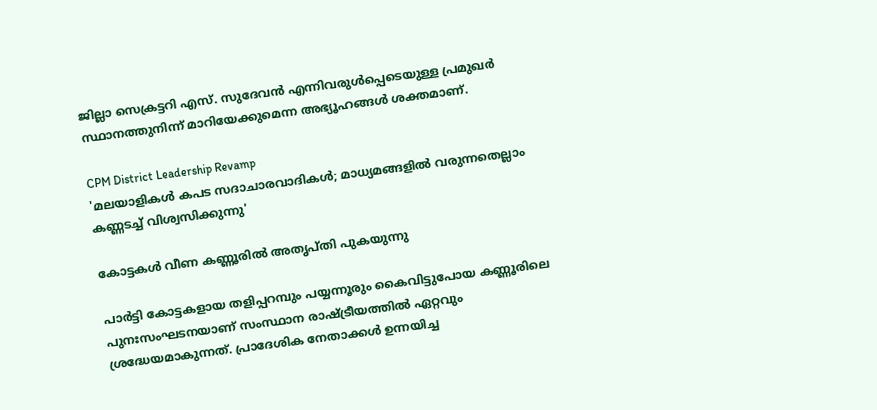ജില്ലാ സെക്രട്ടറി എസ്. സുദേവൻ എന്നിവരുൾപ്പെടെയുള്ള പ്രമുഖർ സ്ഥാനത്തുനിന്ന് മാറിയേക്കുമെന്ന അഭ്യൂഹങ്ങൾ ശക്തമാണ്.

CPM District Leadership Revamp
'മലയാളികള്‍ കപട സദാചാരവാദികള്‍; മാധ്യമങ്ങളില്‍ വരുന്നതെല്ലാം കണ്ണടച്ച് വിശ്വസിക്കുന്നു'

കോട്ടകൾ വീണ കണ്ണൂരിൽ അതൃപ്തി പുകയുന്നു

പാർട്ടി കോട്ടകളായ തളിപ്പറമ്പും പയ്യന്നൂരും കൈവിട്ടുപോയ കണ്ണൂരിലെ പുനഃസംഘടനയാണ് സംസ്ഥാന രാഷ്ട്രീയത്തിൽ ഏറ്റവും ശ്രദ്ധേയമാകുന്നത്. പ്രാദേശിക നേതാക്കൾ ഉന്നയിച്ച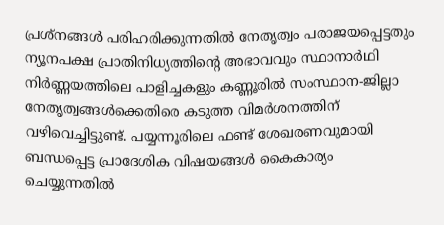പ്രശ്നങ്ങൾ പരിഹരിക്കുന്നതിൽ നേതൃത്വം പരാജയപ്പെട്ടതും ന്യൂനപക്ഷ പ്രാതിനിധ്യത്തിന്റെ അഭാവവും സ്ഥാനാർഥി നിർണ്ണയത്തിലെ പാളിച്ചകളും കണ്ണൂരിൽ സംസ്ഥാന-ജില്ലാ നേതൃത്വങ്ങൾക്കെതിരെ കടുത്ത വിമർശനത്തിന് വഴിവെച്ചിട്ടുണ്ട്. പയ്യന്നൂരിലെ ഫണ്ട് ശേഖരണവുമായി ബന്ധപ്പെട്ട പ്രാദേശിക വിഷയങ്ങൾ കൈകാര്യം ചെയ്യുന്നതിൽ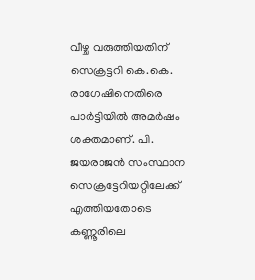വീഴ്ച വരുത്തിയതിന് സെക്രട്ടറി കെ.കെ. രാഗേഷിനെതിരെ പാർട്ടിയിൽ അമർഷം ശക്തമാണ്. പി. ജയരാജൻ സംസ്ഥാന സെക്രട്ടേറിയറ്റിലേക്ക് എത്തിയതോടെ കണ്ണൂരിലെ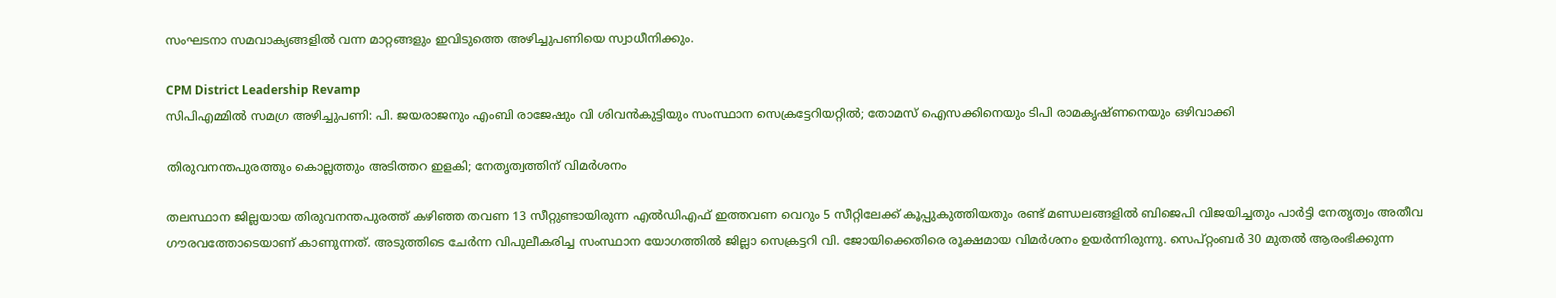സംഘടനാ സമവാക്യങ്ങളിൽ വന്ന മാറ്റങ്ങളും ഇവിടുത്തെ അഴിച്ചുപണിയെ സ്വാധീനിക്കും.

CPM District Leadership Revamp
സിപിഎമ്മിൽ സമഗ്ര അഴിച്ചുപണി: പി. ജയരാജനും എംബി രാജേഷും വി ശിവൻകുട്ടിയും സംസ്ഥാന സെക്രട്ടേറിയറ്റിൽ; തോമസ് ഐസക്കിനെയും ടിപി രാമകൃഷ്ണനെയും ഒഴിവാക്കി

തിരുവനന്തപുരത്തും കൊല്ലത്തും അടിത്തറ ഇളകി; നേതൃത്വത്തിന് വിമർശനം

തലസ്ഥാന ജില്ലയായ തിരുവനന്തപുരത്ത് കഴിഞ്ഞ തവണ 13 സീറ്റുണ്ടായിരുന്ന എൽഡിഎഫ് ഇത്തവണ വെറും 5 സീറ്റിലേക്ക് കൂപ്പുകുത്തിയതും രണ്ട് മണ്ഡലങ്ങളിൽ ബിജെപി വിജയിച്ചതും പാർട്ടി നേതൃത്വം അതീവ ഗൗരവത്തോടെയാണ് കാണുന്നത്. അടുത്തിടെ ചേർന്ന വിപുലീകരിച്ച സംസ്ഥാന യോഗത്തിൽ ജില്ലാ സെക്രട്ടറി വി. ജോയിക്കെതിരെ രൂക്ഷമായ വിമർശനം ഉയർന്നിരുന്നു. സെപ്റ്റംബർ 30 മുതൽ ആരംഭിക്കുന്ന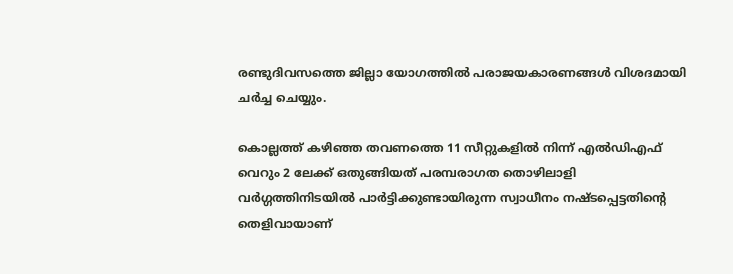രണ്ടുദിവസത്തെ ജില്ലാ യോഗത്തിൽ പരാജയകാരണങ്ങൾ വിശദമായി ചർച്ച ചെയ്യും.

കൊല്ലത്ത് കഴിഞ്ഞ തവണത്തെ 11 സീറ്റുകളിൽ നിന്ന് എൽഡിഎഫ് വെറും 2 ലേക്ക് ഒതുങ്ങിയത് പരമ്പരാഗത തൊഴിലാളി വർഗ്ഗത്തിനിടയിൽ പാർട്ടിക്കുണ്ടായിരുന്ന സ്വാധീനം നഷ്ടപ്പെട്ടതിന്റെ തെളിവായാണ്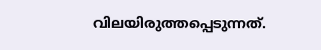വിലയിരുത്തപ്പെടുന്നത്.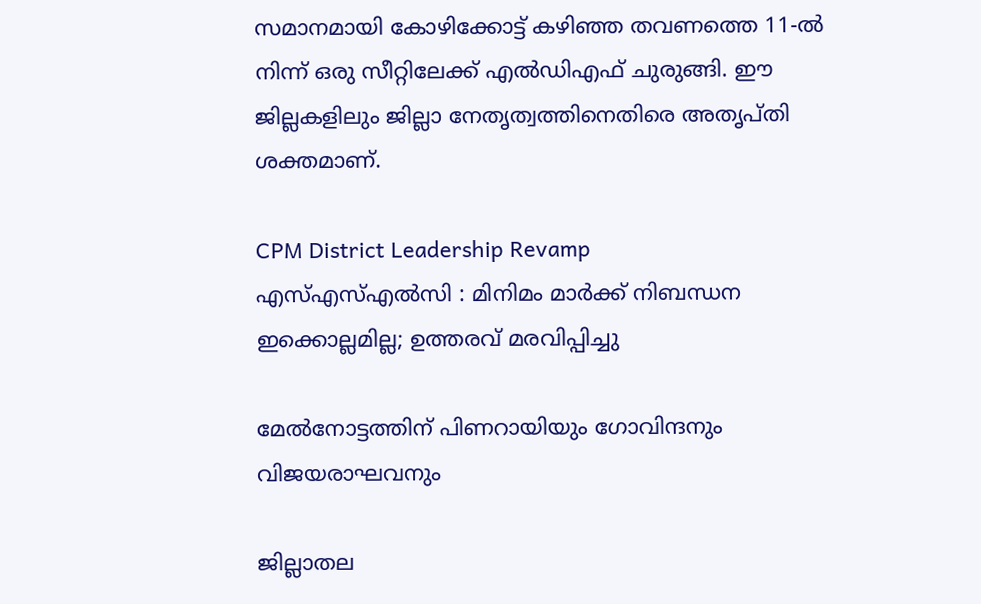സമാനമായി കോഴിക്കോട്ട് കഴിഞ്ഞ തവണത്തെ 11-ൽ നിന്ന് ഒരു സീറ്റിലേക്ക് എൽഡിഎഫ് ചുരുങ്ങി. ഈ ജില്ലകളിലും ജില്ലാ നേതൃത്വത്തിനെതിരെ അതൃപ്തി ശക്തമാണ്.

CPM District Leadership Revamp
എസ്എസ്എൽസി : മിനിമം മാർക്ക് നിബന്ധന ഇക്കൊല്ലമില്ല; ഉത്തരവ് മരവിപ്പിച്ചു

മേൽനോട്ടത്തിന് പിണറായിയും ഗോവിന്ദനും വിജയരാഘവനും

ജില്ലാതല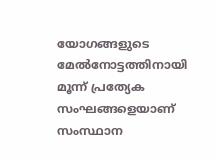യോഗങ്ങളുടെ മേൽനോട്ടത്തിനായി മൂന്ന് പ്രത്യേക സംഘങ്ങളെയാണ് സംസ്ഥാന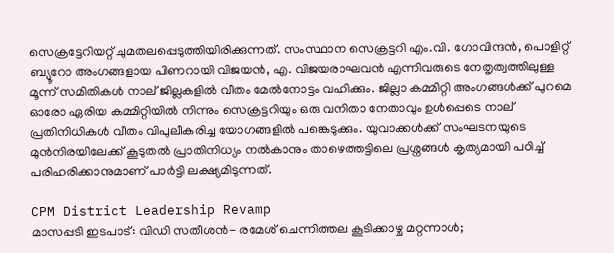സെക്രട്ടേറിയറ്റ് ചുമതലപ്പെടുത്തിയിരിക്കുന്നത്. സംസ്ഥാന സെക്രട്ടറി എം.വി. ഗോവിന്ദൻ, പൊളിറ്റ് ബ്യൂറോ അംഗങ്ങളായ പിണറായി വിജയൻ, എ. വിജയരാഘവൻ എന്നിവരുടെ നേതൃത്വത്തിലുള്ള മൂന്ന് സമിതികൾ നാല് ജില്ലകളിൽ വീതം മേൽനോട്ടം വഹിക്കും. ജില്ലാ കമ്മിറ്റി അംഗങ്ങൾക്ക് പുറമെ ഓരോ ഏരിയ കമ്മിറ്റിയിൽ നിന്നും സെക്രട്ടറിയും ഒരു വനിതാ നേതാവും ഉൾപ്പെടെ നാല് പ്രതിനിധികൾ വീതം വിപുലീകരിച്ച യോഗങ്ങളിൽ പങ്കെടുക്കും. യുവാക്കൾക്ക് സംഘടനയുടെ മുൻനിരയിലേക്ക് കൂടുതൽ പ്രാതിനിധ്യം നൽകാനും താഴെത്തട്ടിലെ പ്രശ്നങ്ങൾ കൃത്യമായി പഠിച്ച് പരിഹരിക്കാനുമാണ് പാർട്ടി ലക്ഷ്യമിടുന്നത്.

CPM District Leadership Revamp
മാസപ്പടി ഇടപാട്: വിഡി സതീശന്‍- രമേശ് ചെന്നിത്തല കൂടിക്കാഴ്ച മറ്റന്നാള്‍;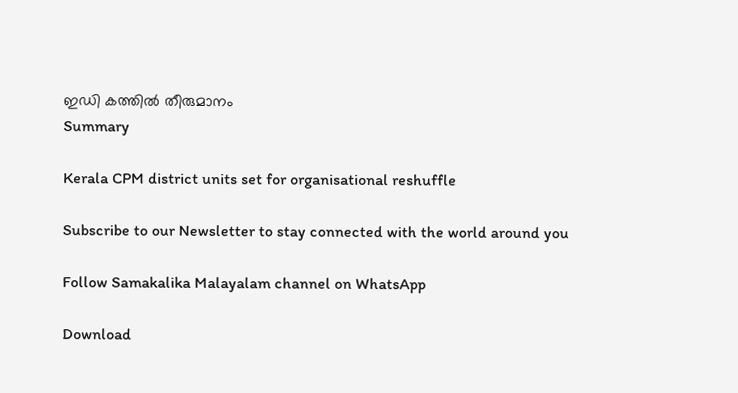ഇഡി കത്തില്‍ തീരുമാനം
Summary

Kerala CPM district units set for organisational reshuffle

Subscribe to our Newsletter to stay connected with the world around you

Follow Samakalika Malayalam channel on WhatsApp

Download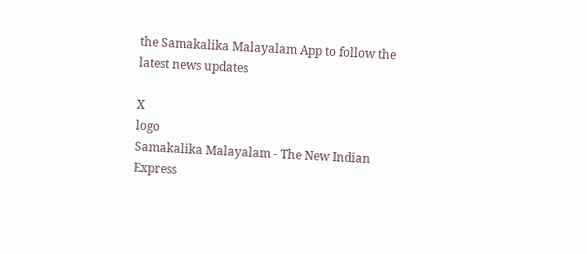the Samakalika Malayalam App to follow the latest news updates

X
logo
Samakalika Malayalam - The New Indian Express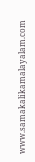www.samakalikamalayalam.com